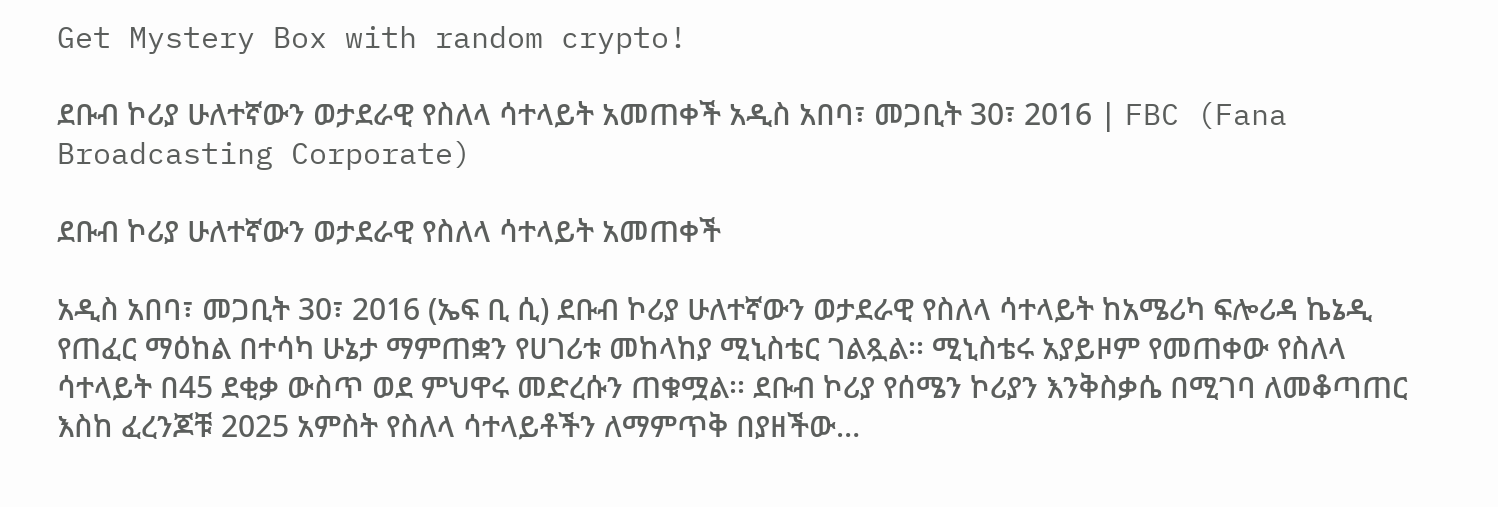Get Mystery Box with random crypto!

ደቡብ ኮሪያ ሁለተኛውን ወታደራዊ የስለላ ሳተላይት አመጠቀች አዲስ አበባ፣ መጋቢት 30፣ 2016 | FBC (Fana Broadcasting Corporate)

ደቡብ ኮሪያ ሁለተኛውን ወታደራዊ የስለላ ሳተላይት አመጠቀች

አዲስ አበባ፣ መጋቢት 30፣ 2016 (ኤፍ ቢ ሲ) ደቡብ ኮሪያ ሁለተኛውን ወታደራዊ የስለላ ሳተላይት ከአሜሪካ ፍሎሪዳ ኬኔዲ የጠፈር ማዕከል በተሳካ ሁኔታ ማምጠቋን የሀገሪቱ መከላከያ ሚኒስቴር ገልጿል፡፡ ሚኒስቴሩ አያይዞም የመጠቀው የስለላ ሳተላይት በ45 ደቂቃ ውስጥ ወደ ምህዋሩ መድረሱን ጠቁሟል፡፡ ደቡብ ኮሪያ የሰሜን ኮሪያን እንቅስቃሴ በሚገባ ለመቆጣጠር እስከ ፈረንጆቹ 2025 አምስት የስለላ ሳተላይቶችን ለማምጥቅ በያዘችው…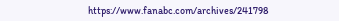https://www.fanabc.com/archives/241798